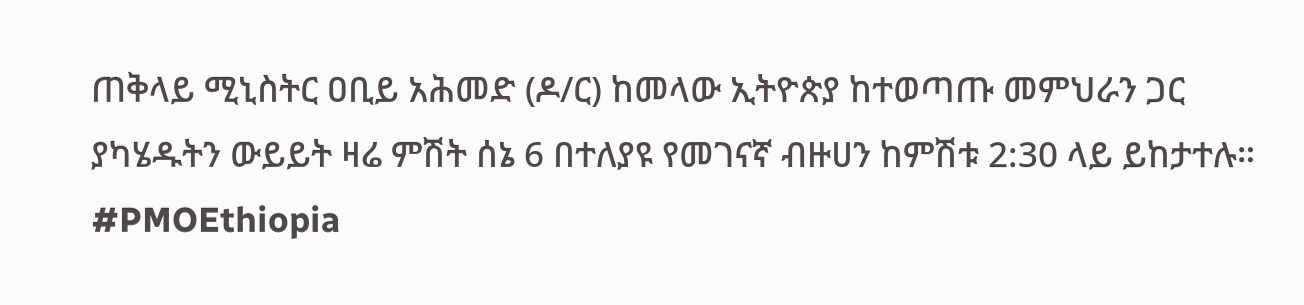ጠቅላይ ሚኒስትር ዐቢይ አሕመድ (ዶ/ር) ከመላው ኢትዮጵያ ከተወጣጡ መምህራን ጋር ያካሄዱትን ውይይት ዛሬ ምሽት ሰኔ 6 በተለያዩ የመገናኛ ብዙሀን ከምሽቱ 2:30 ላይ ይከታተሉ።
#PMOEthiopia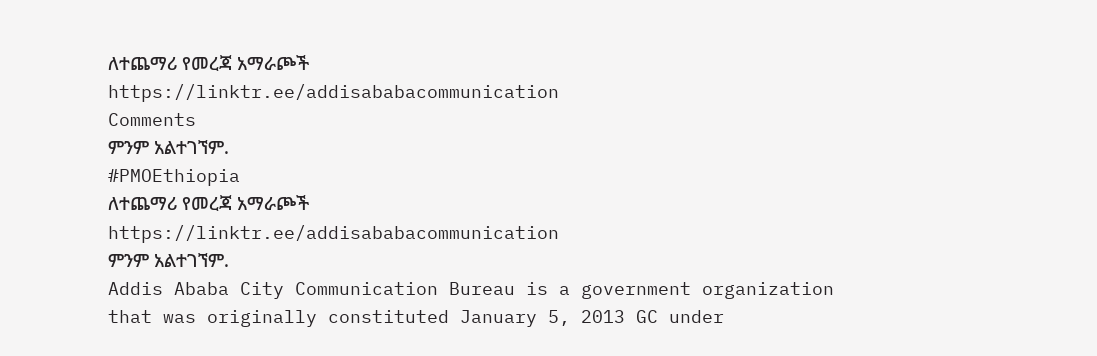ለተጨማሪ የመረጃ አማራጮች
https://linktr.ee/addisababacommunication
Comments
ምንም አልተገኘም.
#PMOEthiopia
ለተጨማሪ የመረጃ አማራጮች
https://linktr.ee/addisababacommunication
ምንም አልተገኘም.
Addis Ababa City Communication Bureau is a government organization that was originally constituted January 5, 2013 GC under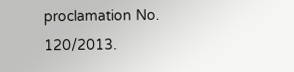proclamation No. 120/2013.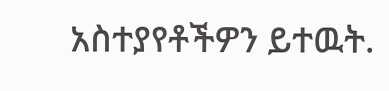አስተያየቶችዎን ይተዉት.